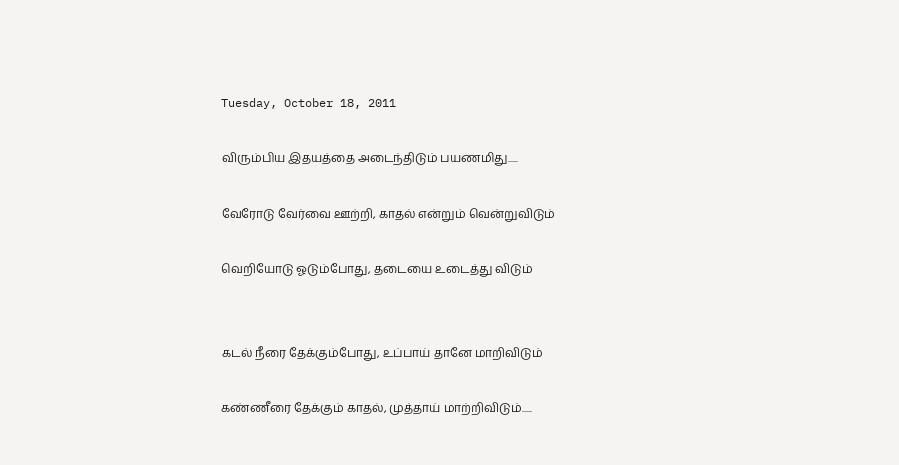Tuesday, October 18, 2011

விரும்பிய இதயத்தை அடைந்திடும் பயணமிது.....

வேரோடு வேர்வை ஊற்றி, காதல் என்றும் வென்றுவிடும்

வெறியோடு ஓடும்போது, தடையை உடைத்து விடும்


கடல் நீரை தேக்கும்போது, உப்பாய் தானே மாறிவிடும்

கண்ணீரை தேக்கும் காதல், முத்தாய் மாற்றிவிடும்.....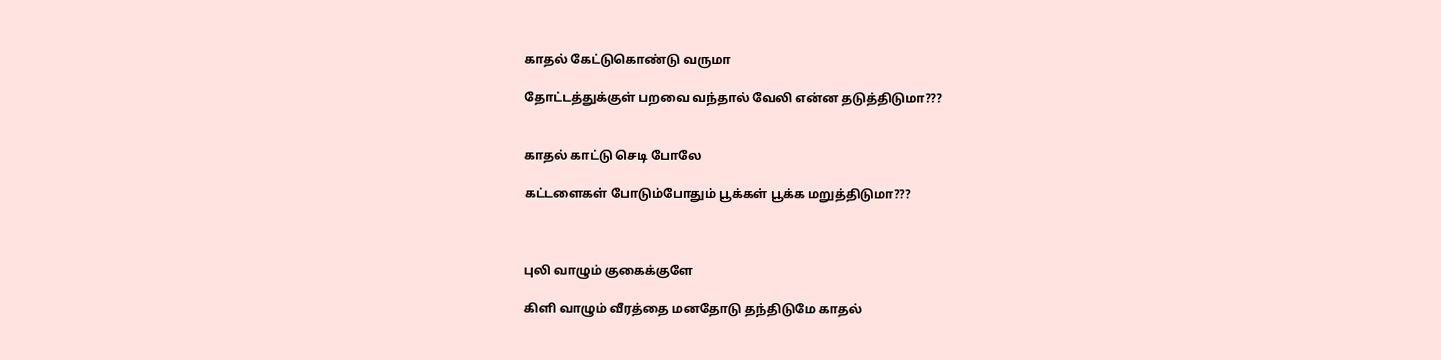காதல் கேட்டுகொண்டு வருமா

தோட்டத்துக்குள் பறவை வந்தால் வேலி என்ன தடுத்திடுமா???


காதல் காட்டு செடி போலே

கட்டளைகள் போடும்போதும் பூக்கள் பூக்க மறுத்திடுமா???



புலி வாழும் குகைக்குளே

கிளி வாழும் வீரத்தை மனதோடு தந்திடுமே காதல்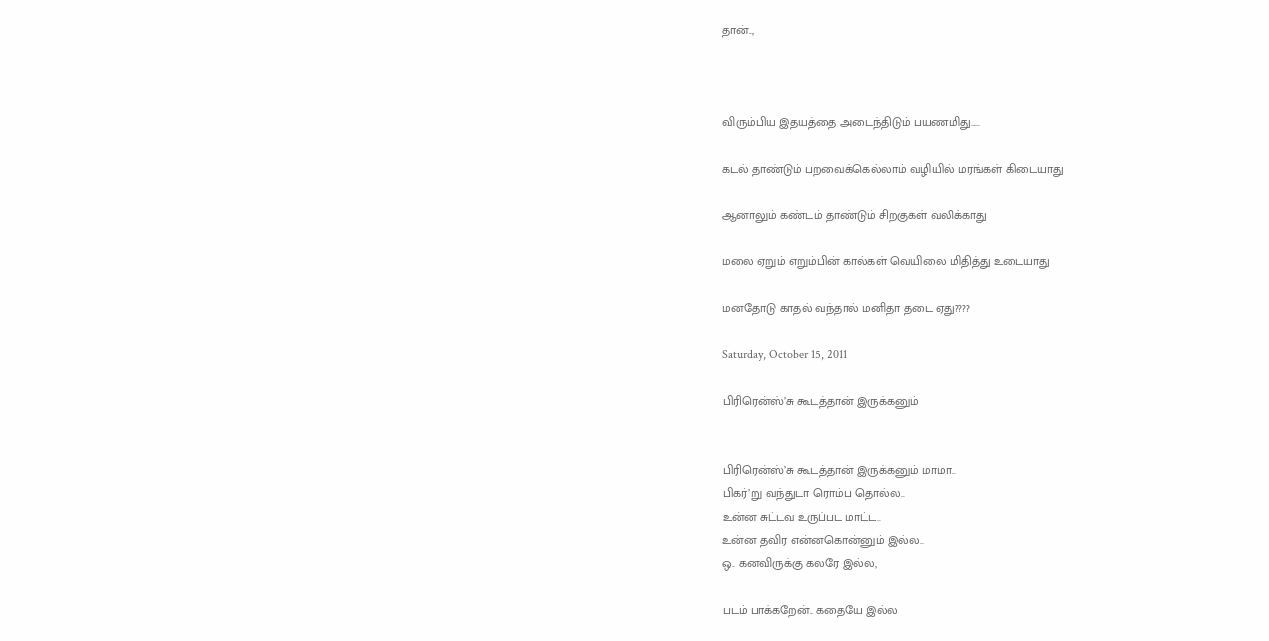தான்..,



விரும்பிய இதயத்தை அடைந்திடும் பயணமிது.....

கடல் தாண்டும் பறவைக்கெல்லாம் வழியில் மரங்கள் கிடையாது

ஆனாலும் கண்டம் தாண்டும் சிறகுகள் வலிக்காது

மலை ஏறும் எறும்பின் கால்கள் வெயிலை மிதித்து உடையாது

மனதோடு காதல் வந்தால் மனிதா தடை ஏது????

Saturday, October 15, 2011

பிரிரென்ஸ்’சு கூடத்தான் இருக்கனும்


பிரிரென்ஸ்’சு கூடத்தான் இருக்கனும் மாமா..
பிகர்’று வந்துடா ரொம்ப தொல்ல..
உன்ன சுட்டவ உருப்பட மாட்ட..
உன்ன தவிர என்னகொன்னும் இல்ல..
ஒ.. கனவிருக்கு கலரே இல்ல,

படம் பாக்கறேன்.. கதையே இல்ல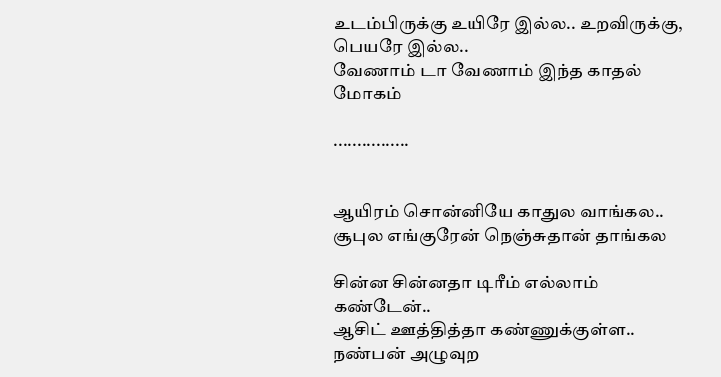உடம்பிருக்கு உயிரே இல்ல.. உறவிருக்கு, பெயரே இல்ல..
வேணாம் டா வேணாம் இந்த காதல் மோகம்

................


ஆயிரம் சொன்னியே காதுல வாங்கல..
சூபுல எங்குரேன் நெஞ்சுதான் தாங்கல

சின்ன சின்னதா டிரீம் எல்லாம் கண்டேன்..
ஆசிட் ஊத்தித்தா கண்ணுக்குள்ள..
நண்பன் அழுவுற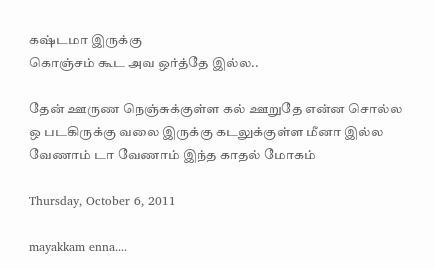கஷ்டமா இருக்கு
கொஞ்சம் கூட அவ ஒர்த்தே இல்ல..

தேன் ஊருண நெஞ்சுக்குள்ள கல் ஊறுதே என்ன சொல்ல
ஒ படகிருக்கு வலை இருக்கு கடலுக்குள்ள மீனா இல்ல
வேணாம் டா வேணாம் இந்த காதல் மோகம்

Thursday, October 6, 2011

mayakkam enna....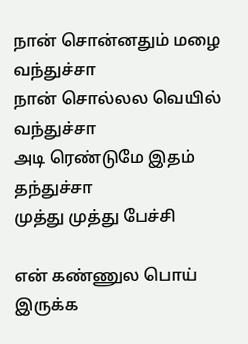நான் சொன்னதும் மழை வந்துச்சா
நான் சொல்லல வெயில் வந்துச்சா
அடி ரெண்டுமே இதம் தந்துச்சா
முத்து முத்து பேச்சி

என் கண்ணுல பொய் இருக்க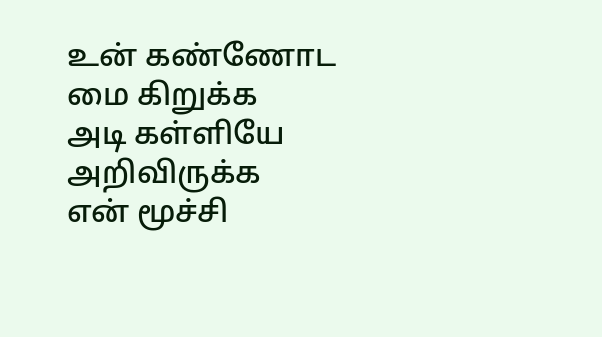உன் கண்ணோட மை கிறுக்க
அடி கள்ளியே அறிவிருக்க
என் மூச்சி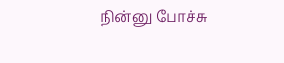நின்னு போச்சு